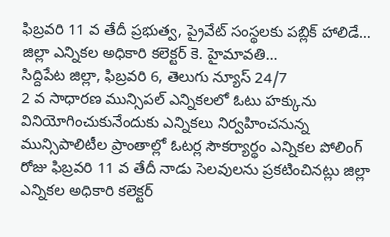ఫిబ్రవరి 11 వ తేదీ ప్రభుత్వ, ప్రైవేట్ సంస్థలకు పబ్లిక్ హాలిడే…
జిల్లా ఎన్నికల అధికారి కలెక్టర్ కె. హైమావతి…
సిద్దిపేట జిల్లా, ఫిబ్రవరి 6, తెలుగు న్యూస్ 24/7
2 వ సాధారణ మున్సిపల్ ఎన్నికలలో ఓటు హక్కును వినియోగించుకునేందుకు ఎన్నికలు నిర్వహించనున్న మున్సిపాలిటీల ప్రాంతాల్లో ఓటర్ల సౌకర్యార్థం ఎన్నికల పోలింగ్ రోజు ఫిబ్రవరి 11 వ తేదీ నాడు సెలవులను ప్రకటించినట్లు జిల్లా ఎన్నికల అధికారి కలెక్టర్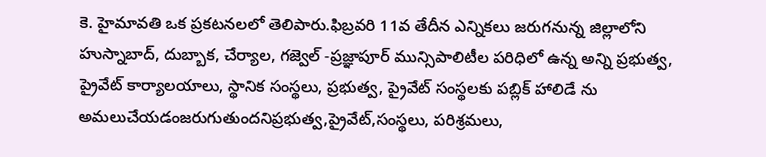కె. హైమావతి ఒక ప్రకటనలలో తెలిపారు.ఫిబ్రవరి 11వ తేదీన ఎన్నికలు జరుగనున్న జిల్లాలోని హుస్నాబాద్, దుబ్బాక, చేర్యాల, గజ్వెల్ -ప్రజ్ఞాపూర్ మున్సిపాలిటీల పరిధిలో ఉన్న అన్ని ప్రభుత్వ, ప్రైవేట్ కార్యాలయాలు, స్థానిక సంస్థలు, ప్రభుత్వ, ప్రైవేట్ సంస్థలకు పబ్లిక్ హాలిడే ను అమలుచేయడంజరుగుతుందనిప్రభుత్వ,ప్రైవేట్,సంస్థలు, పరిశ్రమలు,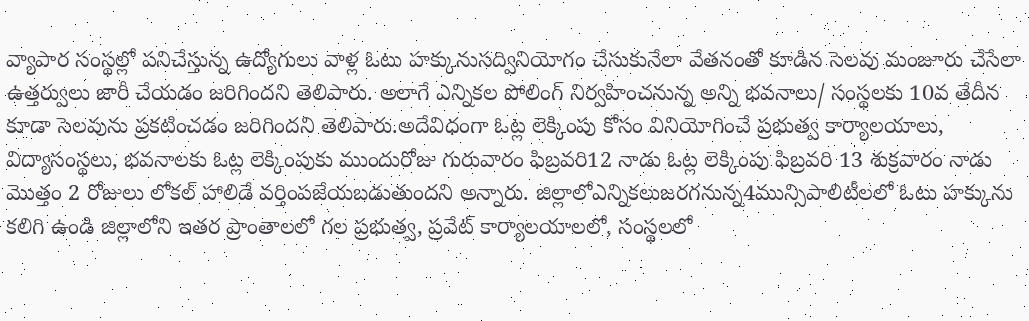వ్యాపార సంస్థల్లో పనిచేస్తున్న ఉద్యోగులు వాళ్ల ఓటు హక్కునుసద్వినియోగం చేసుకునేలా వేతనంతో కూడిన సెలవు మంజూరు చేసేలా ఉత్తర్వులు జారీ చేయడం జరిగిందని తెలిపారు. అలాగే ఎన్నికల పోలింగ్ నిర్వహించనున్న అన్ని భవనాలు/ సంస్థలకు 10వ తేదీన కూడా సెలవును ప్రకటించడం జరిగిందని తెలిపారు.అదేవిధంగా ఓట్ల లెక్కింపు కోసం వినియోగించే ప్రభుత్వ కార్యాలయాలు, విద్యాసంస్థలు, భవనాలకు ఓట్ల లెక్కింపుకు ముందురోజు గురువారం ఫిబ్రవరి12 నాడు ఓట్ల లెక్కింపు ఫిబ్రవరి 13 శుక్రవారం నాడు మొత్తం 2 రోజులు లోకల్ హాలిడే వర్తింపజేయబడుతుందని అన్నారు. జిల్లాలోఎన్నికలుజరగనున్న4మున్సిపాలిటీలలో ఓటు హక్కును కలిగి ఉండి జిల్లాలోని ఇతర ప్రాంతాలలో గల ప్రభుత్వ, ప్రవేట్ కార్యాలయాలలో, సంస్థలలో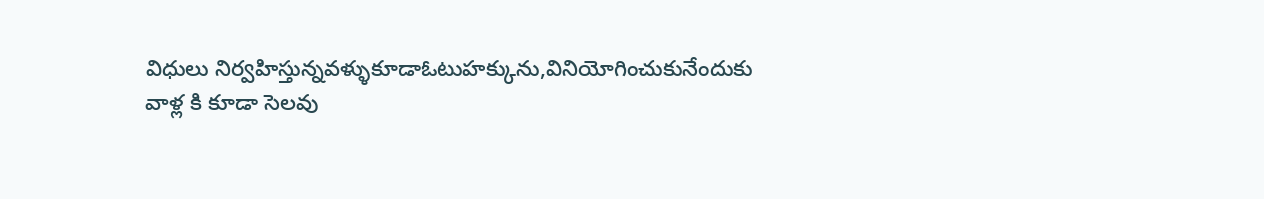విధులు నిర్వహిస్తున్నవళ్ళుకూడాఓటుహక్కును,వినియోగించుకునేందుకు వాళ్ల కి కూడా సెలవు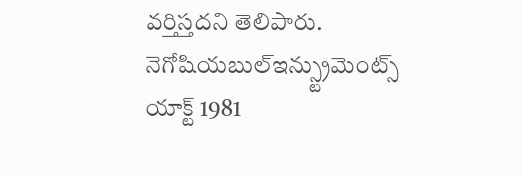వర్తిస్తదని తెలిపారు. నెగోషియబుల్ఇన్స్ట్రుమెంట్స్ యాక్ట్ 1981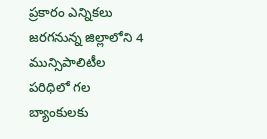ప్రకారం ఎన్నికలు జరగనున్న జిల్లాలోని 4 మున్సిపాలిటీల పరిధిలో గల బ్యాంకులకు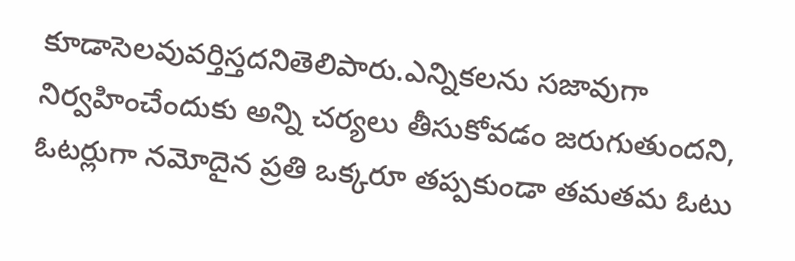కూడాసెలవువర్తిస్తదనితెలిపారు.ఎన్నికలను సజావుగా నిర్వహించేందుకు అన్ని చర్యలు తీసుకోవడం జరుగుతుందని, ఓటర్లుగా నమోదైన ప్రతి ఒక్కరూ తప్పకుండా తమతమ ఓటు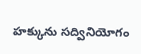హక్కును సద్వినియోగం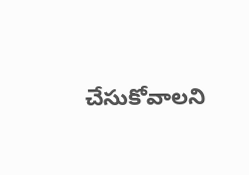చేసుకోవాలని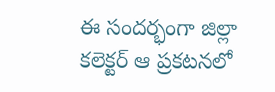ఈ సందర్భంగా జిల్లా కలెక్టర్ ఆ ప్రకటనలో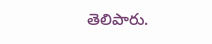తెలిపారు.